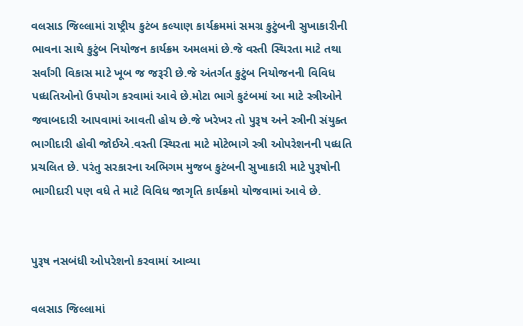વલસાડ જિલ્લામાં રાષ્ટ્રીય કુટંબ કલ્યાણ કાર્યક્રમમાં સમગ્ર કુટુંબની સુખાકારીની ભાવના સાથે કુટુંબ નિયોજન કાર્યક્રમ અમલમાં છે.જે વસ્તી સ્થિરતા માટે તથા સર્વાંગી વિકાસ માટે ખૂબ જ જરૂરી છે.જે અંતર્ગત કુટુંબ નિયોજનની વિવિધ પધ્ધતિઓનો ઉપયોગ કરવામાં આવે છે.મોટા ભાગે કુટંબમાં આ માટે સ્ત્રીઓને જવાબદારી આપવામાં આવતી હોય છે.જે ખરેખર તો પુરૂષ અને સ્ત્રીની સંયુક્ત ભાગીદારી હોવી જોઈએ.વસ્તી સ્થિરતા માટે મોટેભાગે સ્ત્રી ઓપરેશનની પધ્ધતિ પ્રચલિત છે. પરંતુ સરકારના અભિગમ મુજબ કુટંબની સુખાકારી માટે પુરૂષોની ભાગીદારી પણ વધે તે માટે વિવિધ જાગૃતિ કાર્યક્રમો યોજવામાં આવે છે.


પુરૂષ નસબંધી ઓપરેશનો કરવામાં આવ્યા

વલસાડ જિલ્લામાં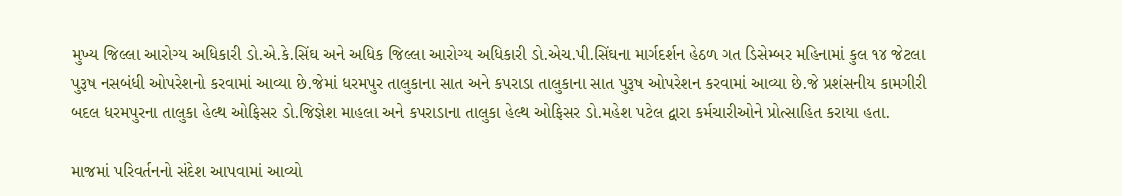મુખ્ય જિલ્લા આરોગ્ય અધિકારી ડો.એ.કે.સિંઘ અને અધિક જિલ્લા આરોગ્ય અધિકારી ડો.એચ.પી.સિંઘના માર્ગદર્શન હેઠળ ગત ડિસેમ્બર મહિનામાં કુલ ૧૪ જેટલા પુરૂષ નસબંધી ઓપરેશનો કરવામાં આવ્યા છે.જેમાં ધરમપુર તાલુકાના સાત અને કપરાડા તાલુકાના સાત પુરૂષ ઓપરેશન કરવામાં આવ્યા છે.જે પ્રશંસનીય કામગીરી બદલ ધરમપુરના તાલુકા હેલ્થ ઓફિસર ડો.જિજ્ઞેશ માહલા અને કપરાડાના તાલુકા હેલ્થ ઓફિસર ડો.મહેશ પટેલ દ્વારા કર્મચારીઓને પ્રોત્સાહિત કરાયા હતા.

માજમાં પરિવર્તનનો સંદેશ આપવામાં આવ્યો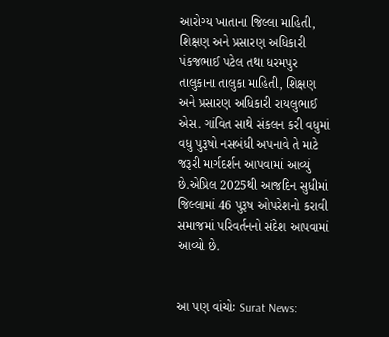આરોગ્ય ખાતાના જિલ્લા માહિતી, શિક્ષણ અને પ્રસારણ અધિકારી પંકજભાઈ પટેલ તથા ધરમપુર તાલુકાના તાલુકા માહિતી, શિક્ષણ અને પ્રસારણ અધિકારી રાયલુભાઈ એસ. ગાંવિત સાથે સંકલન કરી વધુમાં વધુ પુરૂષો નસબંધી અપનાવે તે માટે જરૂરી માર્ગદર્શન આપવામાં આવ્યું છે.એપ્રિલ 2025થી આજદિન સુધીમાં જિલ્લામાં 46 પુરૂષ ઓપરેશનો કરાવી સમાજમાં પરિવર્તનનો સંદેશ આપવામાં આવ્યો છે.


આ પણ વાંચોઃ Surat News: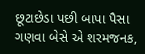છૂટાછેડા પછી બાપા પૈસા ગણવા બેસે એ શરમજનક,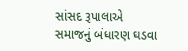સાંસદ રૂપાલાએ સમાજનું બંધારણ ઘડવા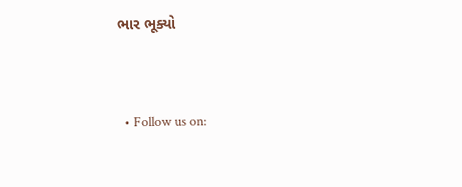ભાર ભૂક્યો


  • Follow us on: